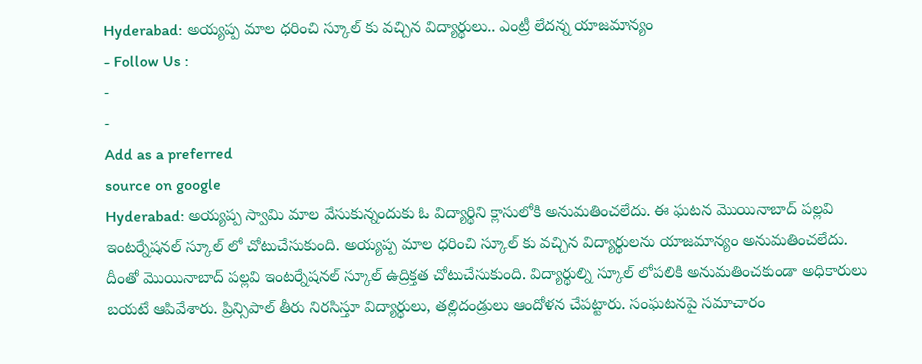Hyderabad: అయ్యప్ప మాల ధరించి స్కూల్ కు వచ్చిన విద్యార్థులు.. ఎంట్రీ లేదన్న యాజమాన్యం
- Follow Us :
-
-
Add as a preferred
source on google
Hyderabad: అయ్యప్ప స్వామి మాల వేసుకున్నందుకు ఓ విద్యార్థిని క్లాసులోకి అనుమతించలేదు. ఈ ఘటన మొయినాబాద్ పల్లవి ఇంటర్నేషనల్ స్కూల్ లో చోటుచేసుకుంది. అయ్యప్ప మాల ధరించి స్కూల్ కు వచ్చిన విద్యార్థులను యాజమాన్యం అనుమతించలేదు. దీంతో మొయినాబాద్ పల్లవి ఇంటర్నేషనల్ స్కూల్ ఉద్రిక్తత చోటుచేసుకుంది. విద్యార్థుల్ని స్కూల్ లోపలికి అనుమతించకుండా అధికారులు బయటే ఆపివేశారు. ప్రిన్సిపాల్ తీరు నిరసిస్తూ విద్యార్థులు, తల్లిదండ్రులు ఆందోళన చేపట్టారు. సంఘటనపై సమాచారం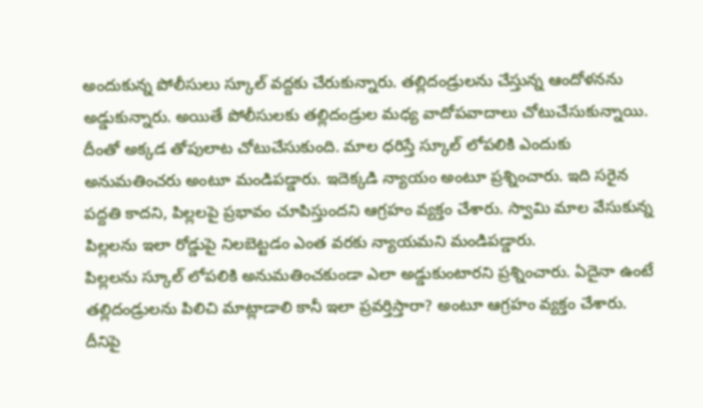అందుకున్న పోలీసులు స్కూల్ వద్దకు చేరుకున్నారు. తల్లిదండ్రులను చేస్తున్న ఆందోళనను అడ్డుకున్నారు. అయితే పోలీసులకు తల్లిదండ్రుల మధ్య వాదోపవాదాలు చోటుచేసుకున్నాయి. దీంతో అక్కడ తోపులాట చోటుచేసుకుంది. మాల ధరిస్తే స్కూల్ లోపలికి ఎందుకు అనుమతించరు అంటూ మండిపడ్డారు. ఇదెక్కడి న్యాయం అంటూ ప్రశ్నించారు. ఇది సరైన పద్దతి కాదని, పిల్లలపై ప్రభావం చూపిస్తుందని ఆగ్రహం వ్యక్తం చేశారు. స్వామి మాల వేసుకున్న పిల్లలను ఇలా రోడ్డుపై నిలబెట్టడం ఎంత వరకు న్యాయమని మండిపడ్డారు.
పిల్లలను స్కూల్ లోపలికి అనుమతించకుండా ఎలా అడ్డుకుంటారని ప్రశ్నించారు. ఏదైనా ఉంటే తల్లిదండ్రులను పిలిచి మాట్లాడాలి కానీ ఇలా ప్రవర్తిస్తారా? అంటూ ఆగ్రహం వ్యక్తం చేశారు. దీనిపై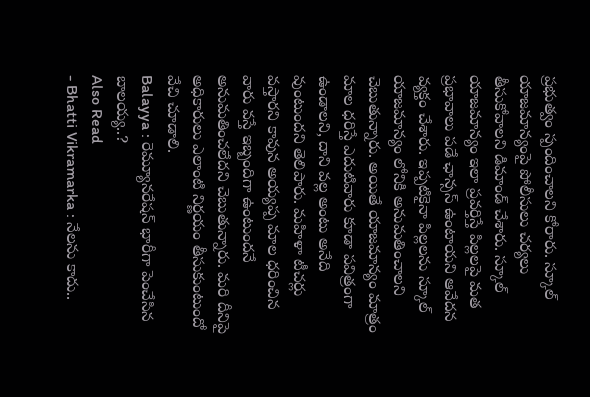ప్రభుత్వం స్పందించాలని కోరారు. స్కూల్ యాజమాన్యంపై పోలీసులు చర్యలు తీసుకోవాలని డిమాండ్ చేశారు. స్కూల్ యాజమాన్యం ఇలా ప్రవర్తిస్తే పిల్లలపై మత ప్రభావాలు పడే ఛాన్సస్ ఉంటాయని ఆవేదన వ్యక్తం చేశారు. ఇప్పటికైనా పిల్లలను స్కూల్ యాజమాన్యం లోనికి అనుమతించాలని చెబుతున్నారు. అయితే యాజమాన్యం మాత్రం మాల ధరిస్తే ఎదుటివారు కూడా పవిత్రంగా ఉండాలని, దాని వల్ల అంటు అనేది వుంటుందని తెలిపారు. మహిళా టీచర్లు వస్తారని కావున అయ్యప్ప మాల ధరించిన వారు వస్తే ఇబ్బందిగా ఉంటుందనే అనుమతించలేదని చెబుతున్నారు. మరి దీనిపై అధికారులు ఎలాంటి నిర్ణయం తీసుకుంటుందో వేచి చూడాలి.
Balayya : రెమ్యూనరేషన్ భారీగా పెంచేసిన బాలయ్య..?
Also Read
- Bhatti Vikramarka : నేలను కాదు..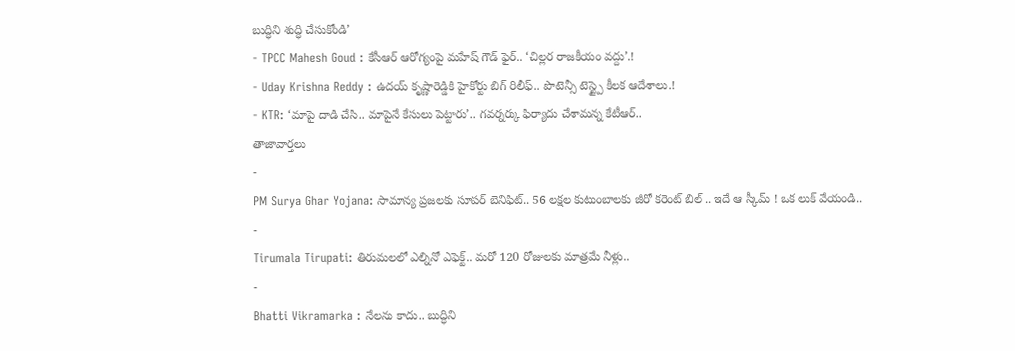బుద్ధిని శుద్ధి చేసుకోండి’
- TPCC Mahesh Goud : కేసీఆర్ ఆరోగ్యంపై మహేష్ గౌడ్ ఫైర్.. ‘చిల్లర రాజకీయం వద్దు’.!
- Uday Krishna Reddy : ఉదయ్ కృష్ణారెడ్డికి హైకోర్టు బిగ్ రిలీఫ్.. పొటెన్సీ టెస్ట్పై కీలక ఆదేశాలు.!
- KTR: ‘మాపై దాడి చేసి.. మాపైనే కేసులు పెట్టారు’.. గవర్నర్కు ఫిర్యాదు చేశామన్న కేటీఆర్..
తాజావార్తలు
-
PM Surya Ghar Yojana: సామాన్య ప్రజలకు సూపర్ బెనిఫిట్.. 56 లక్షల కుటుంబాలకు జీరో కరెంట్ బిల్ .. ఇదే ఆ స్కీమ్ ! ఒక లుక్ వేయండి..
-
Tirumala Tirupati: తిరుమలలో ఎల్నినో ఎఫెక్ట్.. మరో 120 రోజులకు మాత్రమే నీళ్లు..
-
Bhatti Vikramarka : నేలను కాదు.. బుద్ధిని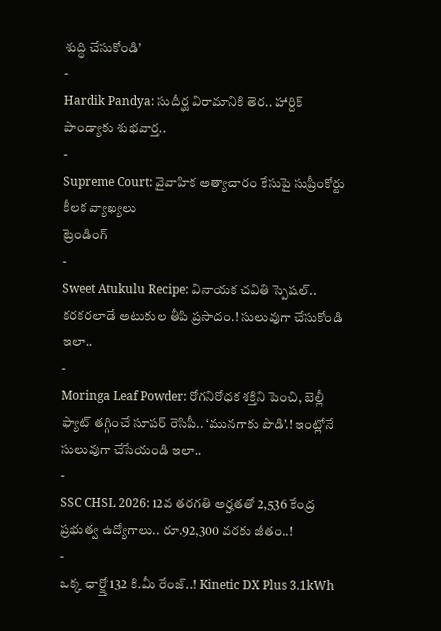శుద్ధి చేసుకోండి’
-
Hardik Pandya: సుదీర్ఘ విరామానికి తెర.. హార్దిక్ పాండ్యాకు శుభవార్త..
-
Supreme Court: వైవాహిక అత్యాచారం కేసుపై సుప్రీంకోర్టు కీలక వ్యాఖ్యలు
ట్రెండింగ్
-
Sweet Atukulu Recipe: వినాయక చవితి స్పెషల్.. కరకరలాడే అటుకుల తీపి ప్రసాదం.! సులువుగా చేసుకోండి ఇలా..
-
Moringa Leaf Powder: రోగనిరోధక శక్తిని పెంచి, బెల్లీ ఫ్యాట్ తగ్గించే సూపర్ రెసిపీ.. ‘మునగాకు పొడి’.! ఇంట్లోనే సులువుగా చేసేయండి ఇలా..
-
SSC CHSL 2026: 12వ తరగతి అర్హతతో 2,536 కేంద్ర ప్రభుత్వ ఉద్యోగాలు.. రూ.92,300 వరకు జీతం..!
-
ఒక్క ఛార్జ్తో 132 కి.మీ రేంజ్..! Kinetic DX Plus 3.1kWh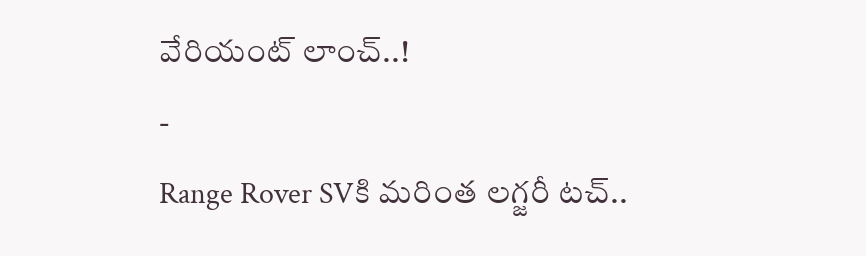వేరియంట్ లాంచ్..!
-
Range Rover SVకి మరింత లగ్జరీ టచ్..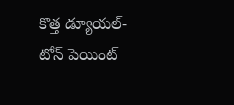కొత్త డ్యూయల్-టోన్ పెయింట్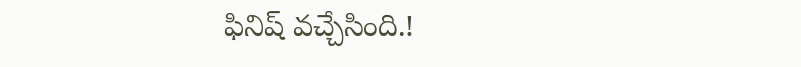ఫినిష్ వచ్చేసింది.!